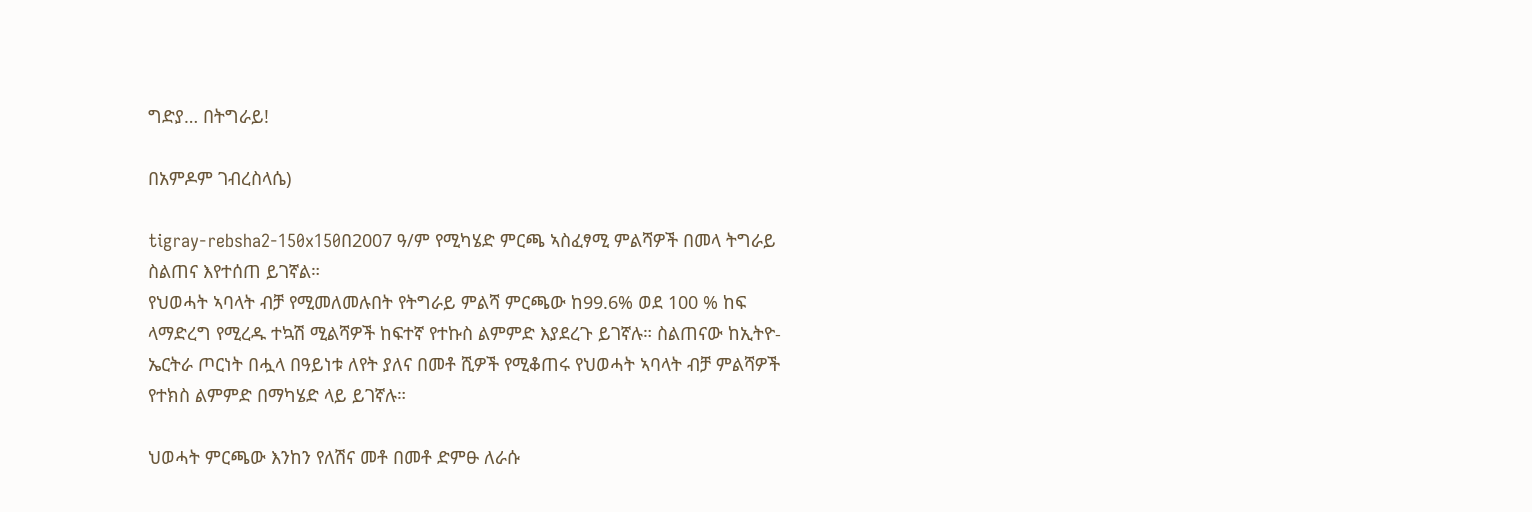ግድያ… በትግራይ!

በአምዶም ገብረስላሴ)

tigray-rebsha2-150x150በ2007 ዓ/ም የሚካሄድ ምርጫ ኣስፈፃሚ ምልሻዎች በመላ ትግራይ ስልጠና እየተሰጠ ይገኛል።
የህወሓት ኣባላት ብቻ የሚመለመሉበት የትግራይ ምልሻ ምርጫው ከ99.6% ወደ 100 % ከፍ ላማድረግ የሚረዱ ተኳሽ ሚልሻዎች ከፍተኛ የተኩስ ልምምድ እያደረጉ ይገኛሉ። ስልጠናው ከኢትዮ-ኤርትራ ጦርነት በሗላ በዓይነቱ ለየት ያለና በመቶ ሺዎች የሚቆጠሩ የህወሓት ኣባላት ብቻ ምልሻዎች የተክስ ልምምድ በማካሄድ ላይ ይገኛሉ።

ህወሓት ምርጫው እንከን የለሽና መቶ በመቶ ድምፁ ለራሱ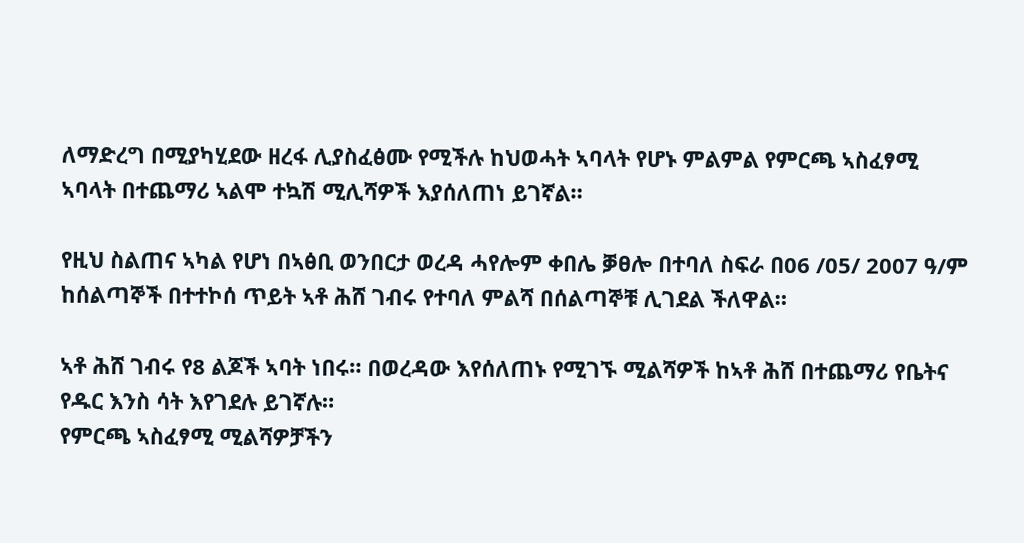ለማድረግ በሚያካሂደው ዘረፋ ሊያስፈፅሙ የሚችሉ ከህወሓት ኣባላት የሆኑ ምልምል የምርጫ ኣስፈፃሚ ኣባላት በተጨማሪ ኣልሞ ተኳሽ ሚሊሻዎች እያሰለጠነ ይገኛል።

የዚህ ስልጠና ኣካል የሆነ በኣፅቢ ወንበርታ ወረዳ ሓየሎም ቀበሌ ቓፀሎ በተባለ ስፍራ በ06 /05/ 2007 ዓ/ም ከሰልጣኞች በተተኮሰ ጥይት ኣቶ ሕሸ ገብሩ የተባለ ምልሻ በሰልጣኞቹ ሊገደል ችለዋል።

ኣቶ ሕሸ ገብሩ የ8 ልጆች ኣባት ነበሩ። በወረዳው እየሰለጠኑ የሚገኙ ሚልሻዎች ከኣቶ ሕሸ በተጨማሪ የቤትና የዱር እንስ ሳት እየገደሉ ይገኛሉ።
የምርጫ ኣስፈፃሚ ሚልሻዎቻችን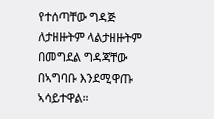የተሰጣቸው ግዳጅ ለታዘዙትም ላልታዘዙትም በመግደል ግዳጃቸው በኣግባቡ እንደሚዋጡ ኣሳይተዋል።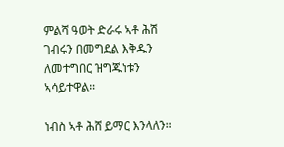ምልሻ ዓወት ድራሩ ኣቶ ሕሽ ገብሩን በመግደል እቅዱን ለመተግበር ዝግጁነቱን ኣሳይተዋል።

ነብስ ኣቶ ሕሸ ይማር እንላለን።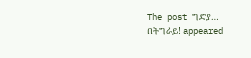The post ግድያ… በትግራይ! appeared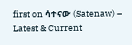first on ሳተናው (Satenaw) – Latest & Current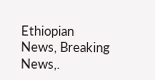Ethiopian News, Breaking News,.